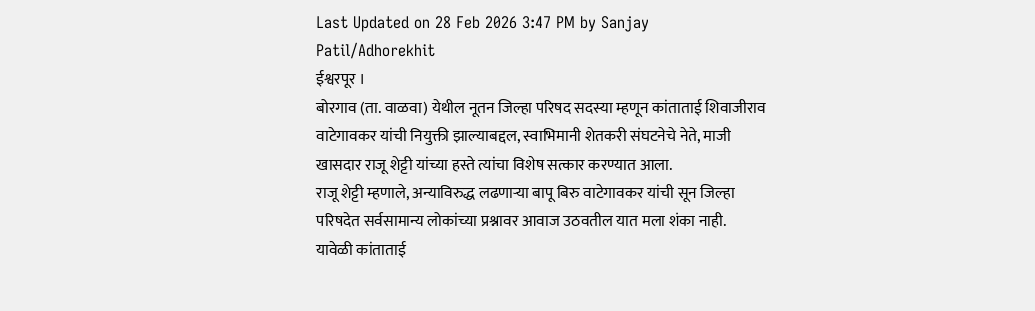Last Updated on 28 Feb 2026 3:47 PM by Sanjay Patil/Adhorekhit
ईश्वरपूर ।
बोरगाव (ता. वाळवा) येथील नूतन जिल्हा परिषद सदस्या म्हणून कांताताई शिवाजीराव वाटेगावकर यांची नियुक्ती झाल्याबद्दल, स्वाभिमानी शेतकरी संघटनेचे नेते, माजी खासदार राजू शेट्टी यांच्या हस्ते त्यांचा विशेष सत्कार करण्यात आला.
राजू शेट्टी म्हणाले, अन्याविरुद्ध लढणाऱ्या बापू बिरु वाटेगावकर यांची सून जिल्हा परिषदेत सर्वसामान्य लोकांच्या प्रश्नावर आवाज उठवतील यात मला शंका नाही.
यावेळी कांताताई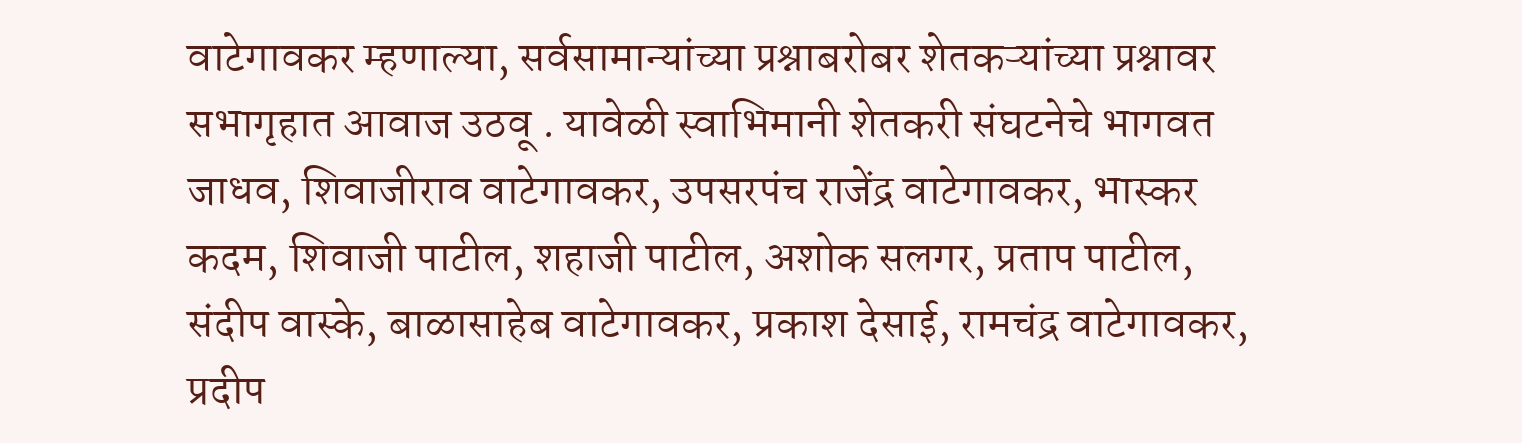वाटेगावकर म्हणाल्या, सर्वसामान्यांच्या प्रश्नाबरोबर शेतकऱ्यांच्या प्रश्नावर सभागृहात आवाज उठवू . यावेळी स्वाभिमानी शेतकरी संघटनेचे भागवत जाधव, शिवाजीराव वाटेगावकर, उपसरपंच राजेंद्र वाटेगावकर, भास्कर कदम, शिवाजी पाटील, शहाजी पाटील, अशोक सलगर, प्रताप पाटील, संदीप वास्के, बाळासाहेब वाटेगावकर, प्रकाश देसाई, रामचंद्र वाटेगावकर, प्रदीप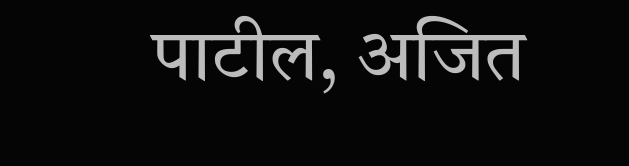पाटील, अजित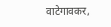वाटेगावकर,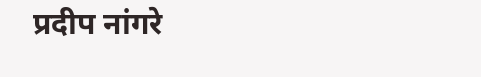प्रदीप नांगरे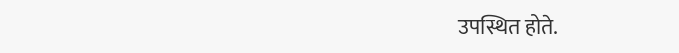उपस्थित होते.